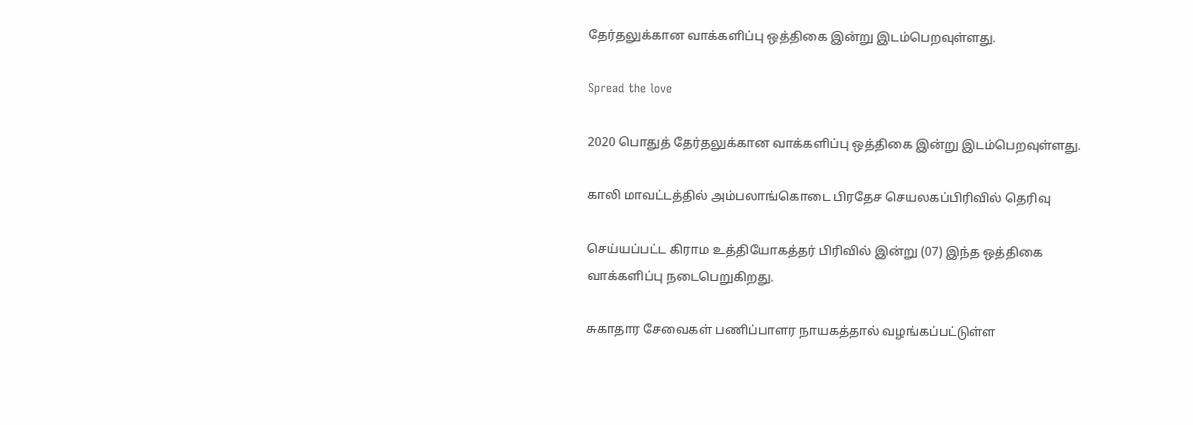தேர்தலுக்கான வாக்களிப்பு ஒத்திகை இன்று இடம்பெறவுள்ளது.

Spread the love

2020 பொதுத் தேர்தலுக்கான வாக்களிப்பு ஒத்திகை இன்று இடம்பெறவுள்ளது.

காலி மாவட்டத்தில் அம்பலாங்கொடை பிரதேச செயலகப்பிரிவில் தெரிவு

செய்யப்பட்ட கிராம உத்தியோகத்தர் பிரிவில் இன்று (07) இந்த ஒத்திகை வாக்களிப்பு நடைபெறுகிறது.

சுகாதார சேவைகள் பணிப்பாளர நாயகத்தால் வழங்கப்பட்டுள்ள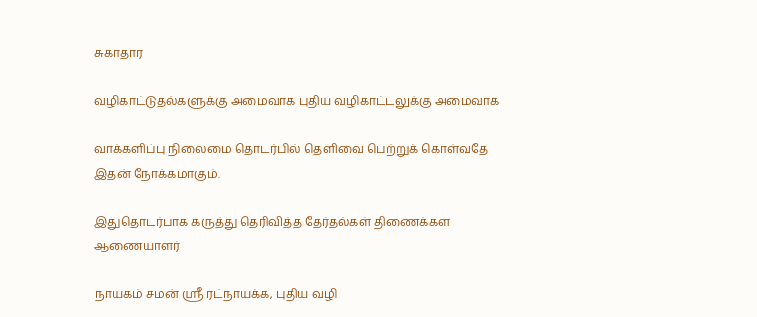சுகாதார

வழிகாட்டுதல்களுக்கு அமைவாக புதிய வழிகாட்டலுக்கு அமைவாக

வாக்களிப்பு நிலைமை தொடர்பில் தெளிவை பெற்றுக் கொள்வதே இதன் நோக்கமாகும்.

இதுதொடர்பாக கருத்து தெரிவித்த தேர்தல்கள் திணைக்கள ஆணையாளர்

நாயகம் சமன் ஸ்ரீ ரட்நாயக்க, புதிய வழி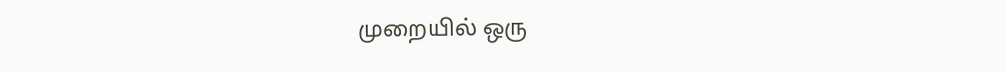முறையில் ஒரு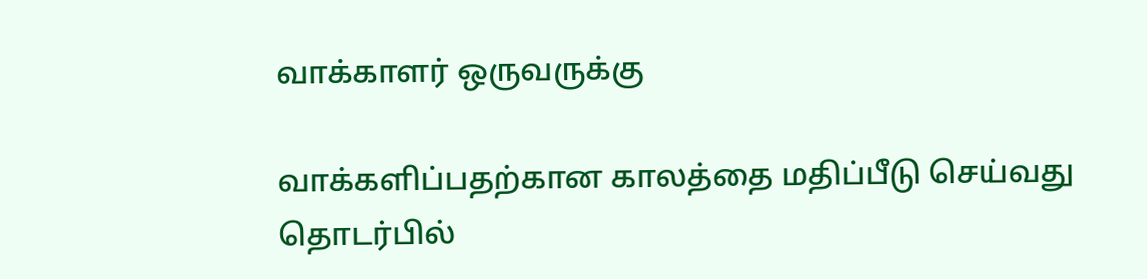வாக்காளர் ஒருவருக்கு

வாக்களிப்பதற்கான காலத்தை மதிப்பீடு செய்வது தொடர்பில்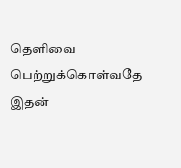தெளிவை பெற்றுக்கொள்வதே இதன்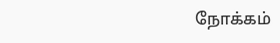நோக்கம்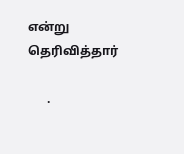என்று தெரிவித்தார்

      .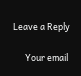Leave a Reply

      Your email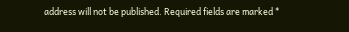address will not be published. Required fields are marked *